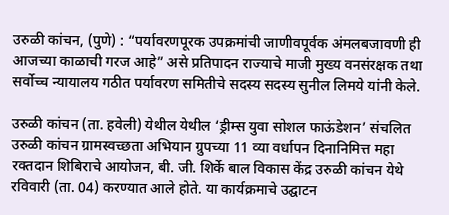उरुळी कांचन, (पुणे) : “पर्यावरणपूरक उपक्रमांची जाणीवपूर्वक अंमलबजावणी ही आजच्या काळाची गरज आहे” असे प्रतिपादन राज्याचे माजी मुख्य वनसंरक्षक तथा सर्वोच्च न्यायालय गठीत पर्यावरण समितीचे सदस्य सदस्य सुनील लिमये यांनी केले.

उरुळी कांचन (ता. हवेली) येथील येथील ‘ड्रीम्स युवा सोशल फाऊंडेशन’ संचलित उरुळी कांचन ग्रामस्वच्छता अभियान ग्रुपच्या 11 व्या वर्धापन दिनानिमित्त महा रक्तदान शिबिराचे आयोजन, बी. जी. शिर्के बाल विकास केंद्र उरुळी कांचन येथे रविवारी (ता. 04) करण्यात आले होते. या कार्यक्रमाचे उद्घाटन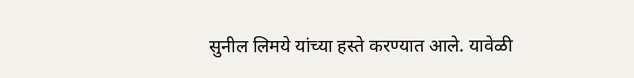सुनील लिमये यांच्या हस्ते करण्यात आले. यावेळी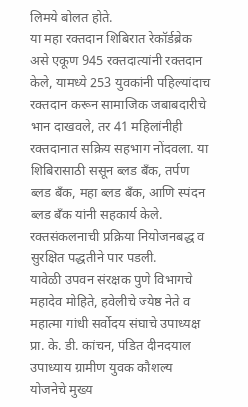लिमये बोलत होते.
या महा रक्तदान शिबिरात रेकॉर्डब्रेक असे एकूण 945 रक्तदात्यांनी रक्तदान केले, यामध्ये 253 युवकांनी पहिल्यांदाच रक्तदान करून सामाजिक जबाबदारीचे भान दाखवले, तर 41 महिलांनीही रक्तदानात सक्रिय सहभाग नोंदवला. या शिबिरासाठी ससून ब्लड बँक, तर्पण ब्लड बँक, महा ब्लड बँक, आणि स्पंदन ब्लड बँक यांनी सहकार्य केले. रक्तसंकलनाची प्रक्रिया नियोजनबद्ध व सुरक्षित पद्धतीने पार पडली.
यावेळी उपवन संरक्षक पुणे विभागचे महादेव मोहिते, हवेलीचे ज्येष्ठ नेते व महात्मा गांधी सर्वोदय संघाचे उपाध्यक्ष प्रा. के. डी. कांचन, पंडित दीनदयाल उपाध्याय ग्रामीण युवक कौशल्य योजनेचे मुख्य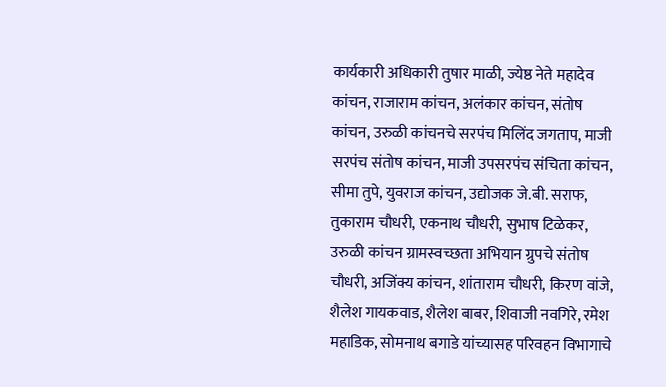कार्यकारी अधिकारी तुषार माळी, ज्येष्ठ नेते महादेव कांचन, राजाराम कांचन, अलंकार कांचन, संतोष कांचन, उरुळी कांचनचे सरपंच मिलिंद जगताप, माजी सरपंच संतोष कांचन, माजी उपसरपंच संचिता कांचन, सीमा तुपे, युवराज कांचन, उद्योजक जे.बी. सराफ, तुकाराम चौधरी, एकनाथ चौधरी, सुभाष टिळेकर, उरुळी कांचन ग्रामस्वच्छता अभियान ग्रुपचे संतोष चौधरी, अजिंक्य कांचन, शांताराम चौधरी, किरण वांजे, शैलेश गायकवाड, शैलेश बाबर, शिवाजी नवगिरे, रमेश महाडिक, सोमनाथ बगाडे यांच्यासह परिवहन विभागाचे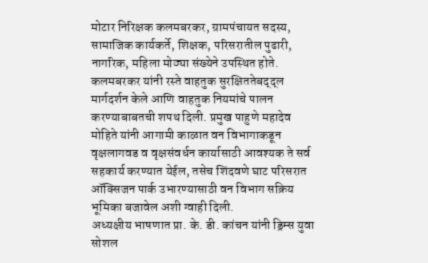मोटार निरिक्षक कलमबरकर, ग्रामपंचायत सदस्य, सामाजिक कार्यकर्ते, शिक्षक, परिसरातील पुढारी, नागरिक, महिला मोठ्या संख्येने उपस्थित होते.
कलमबरकर यांनी रस्ते वाहतुक सुरक्षिततेबद्द्ल मार्गदर्शन केले आणि वाहतुक नियमांचे पालन करण्याबाबतची शपथ दिली. प्रमुख पाहुणे महादेव मोहिते यांनी आगामी काळात वन विभागाकडून वृक्षलागवड व वृक्षसंवर्धन कार्यासाठी आवश्यक ते सर्व सहकार्य करण्यात येईल, तसेच शिंदवणे घाट परिसरात ऑक्सिजन पार्क उभारण्यासाठी वन विभाग सक्रिय भूमिका बजावेल अशी ग्वाही दिली.
अध्यक्षीय भाषणात प्रा. के. डी. कांचन यांनी ड्रिम्स युवा सोशल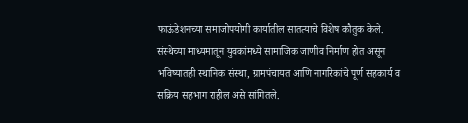फाऊंडेशनच्या समाजोपयोगी कार्यातील सातत्याचे विशेष कौतुक केले. संस्थेच्या माध्यमातून युवकांमध्ये सामाजिक जाणीव निर्माण होत असून भविष्यातही स्थानिक संस्था, ग्रामपंचायत आणि नागरिकांचे पूर्ण सहकार्य व सक्रिय सहभाग राहील असे सांगितले.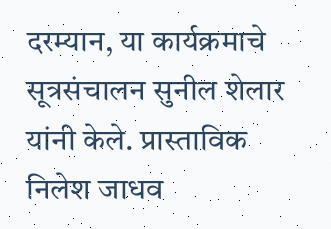दरम्यान, या कार्यक्रमाचे सूत्रसंचालन सुनील शेलार यांनी केले. प्रास्ताविक निलेश जाधव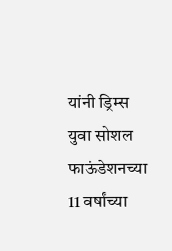यांनी ड्रिम्स युवा सोशल फाऊंडेशनच्या 11 वर्षांच्या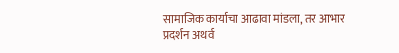सामाजिक कार्याचा आढावा मांडला, तर आभार प्रदर्शन अथर्व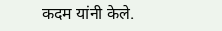कदम यांनी केले.